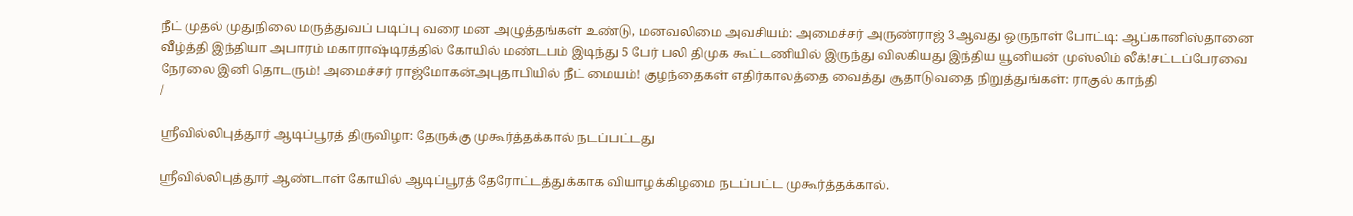நீட் முதல் முதுநிலை மருத்துவப் படிப்பு வரை மன அழுத்தங்கள் உண்டு, மனவலிமை அவசியம்: அமைச்சர் அருண்ராஜ் 3ஆவது ஒருநாள் போட்டி: ஆப்கானிஸ்தானை வீழ்த்தி இந்தியா அபாரம் மகாராஷ்டிரத்தில் கோயில் மண்டபம் இடிந்து 5 பேர் பலி திமுக கூட்டணியில் இருந்து விலகியது இந்திய யூனியன் முஸ்லிம் லீக்!சட்டப்பேரவை நேரலை இனி தொடரும்! அமைச்சர் ராஜ்மோகன்அபுதாபியில் நீட் மையம்! குழந்தைகள் எதிர்காலத்தை வைத்து சூதாடுவதை நிறுத்துங்கள்: ராகுல் காந்தி
/

ஸ்ரீவில்லிபுத்தூர் ஆடிப்பூரத் திருவிழா: தேருக்கு முகூர்த்தக்கால் நடப்பட்டது

ஸ்ரீவில்லிபுத்தூர் ஆண்டாள் கோயில் ஆடிப்பூரத் தேரோட்டத்துக்காக வியாழக்கிழமை நடப்பட்ட முகூர்த்தக்கால்.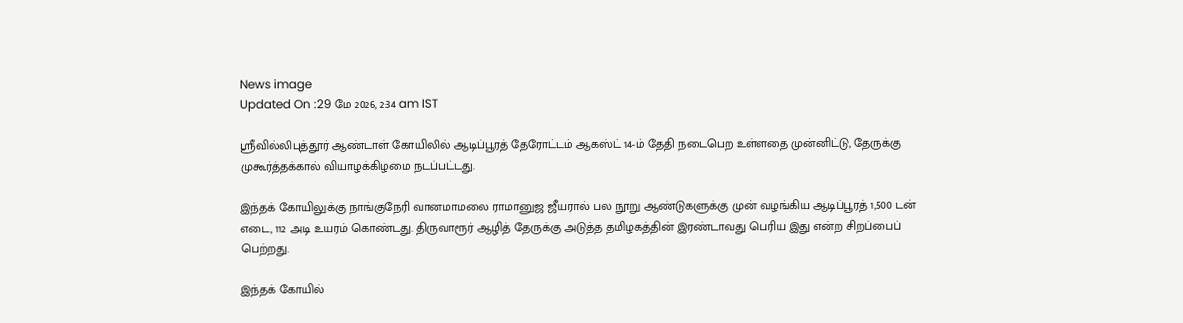News image
Updated On :29 மே 2026, 2:34 am IST

ஸ்ரீவில்லிபுத்தூர் ஆண்டாள் கோயிலில் ஆடிப்பூரத் தேரோட்டம் ஆகஸ்ட் 14-ம் தேதி நடைபெற உள்ளதை முன்னிட்டு, தேருக்கு முகூர்த்தக்கால் வியாழக்கிழமை நடப்பட்டது.

இந்தக் கோயிலுக்கு நாங்குநேரி வானமாமலை ராமானுஜ ஜீயரால் பல நூறு ஆண்டுகளுக்கு முன் வழங்கிய ஆடிப்பூரத் 1,500 டன் எடை, 112 அடி உயரம் கொண்டது. திருவாரூர் ஆழித் தேருக்கு அடுத்த தமிழகத்தின் இரண்டாவது பெரிய இது என்ற சிறப்பைப் பெற்றது.

இந்தக் கோயில்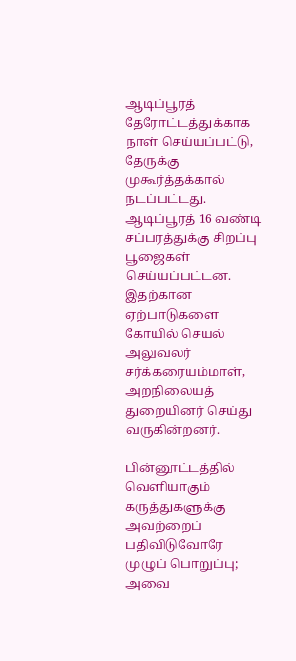ஆடிப்பூரத் தேரோட்டத்துக்காக நாள் செய்யப்பட்டு, தேருக்கு முகூர்த்தக்கால் நடப்பட்டது. ஆடிப்பூரத் 16 வண்டி சப்பரத்துக்கு சிறப்பு பூஜைகள் செய்யப்பட்டன. இதற்கான ஏற்பாடுகளை கோயில் செயல் அலுவலர் சர்க்கரையம்மாள், அறநிலையத் துறையினர் செய்து வருகின்றனர்.

பின்னூட்டத்தில் வெளியாகும் கருத்துகளுக்கு அவற்றைப் பதிவிடுவோரே முழுப் பொறுப்பு; அவை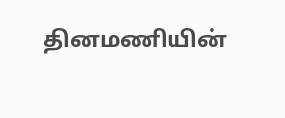தினமணியின்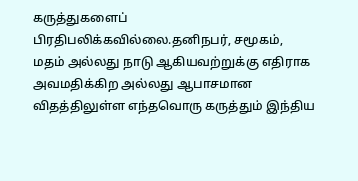கருத்துகளைப் பிரதிபலிக்கவில்லை.தனிநபர், சமூகம், மதம் அல்லது நாடு ஆகியவற்றுக்கு எதிராக அவமதிக்கிற அல்லது ஆபாசமான விதத்திலுள்ள எந்தவொரு கருத்தும் இந்திய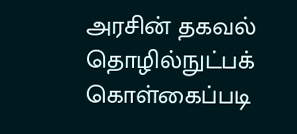அரசின் தகவல் தொழில்நுட்பக் கொள்கைப்படி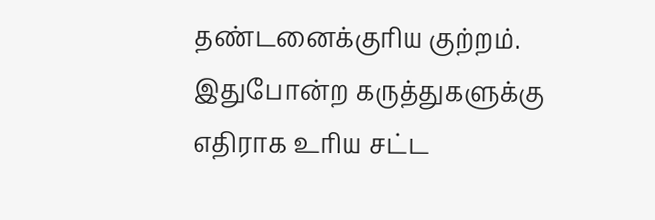தண்டனைக்குரிய குற்றம். இதுபோன்ற கருத்துகளுக்கு எதிராக உரிய சட்ட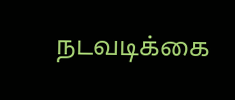நடவடிக்கை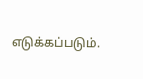எடுக்கப்படும்.